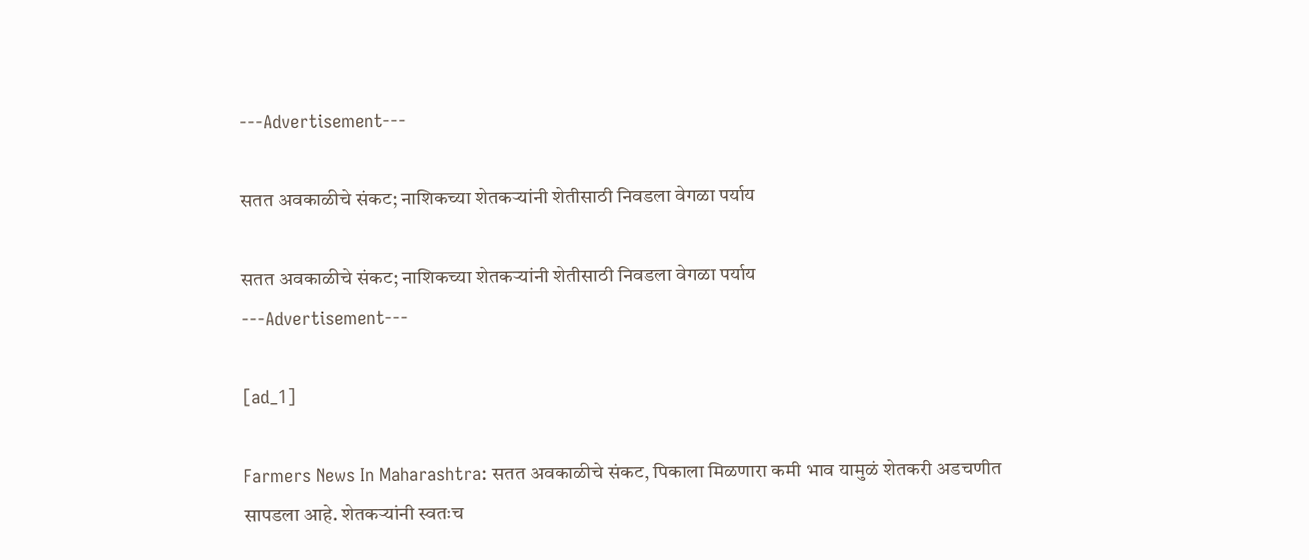---Advertisement---

सतत अवकाळीचे संकट; नाशिकच्या शेतकऱ्यांनी शेतीसाठी निवडला वेगळा पर्याय

सतत अवकाळीचे संकट; नाशिकच्या शेतकऱ्यांनी शेतीसाठी निवडला वेगळा पर्याय
---Advertisement---

[ad_1]

Farmers News In Maharashtra: सतत अवकाळीचे संकट, पिकाला मिळणारा कमी भाव यामुळं शेतकरी अडचणीत सापडला आहे. शेतकऱ्यांनी स्वतःच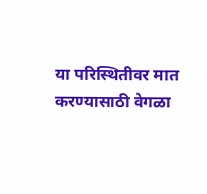या परिस्थितीवर मात करण्यासाठी वेगळा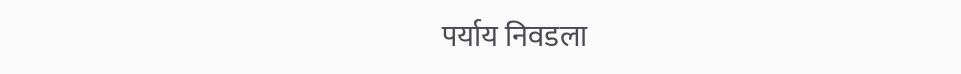पर्याय निवडला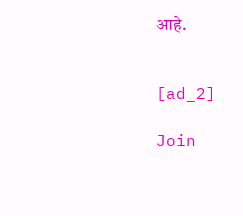आहे.


[ad_2]

Join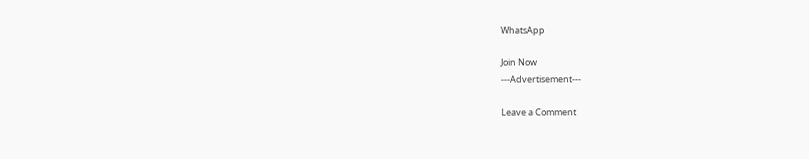WhatsApp

Join Now
---Advertisement---

Leave a Comment